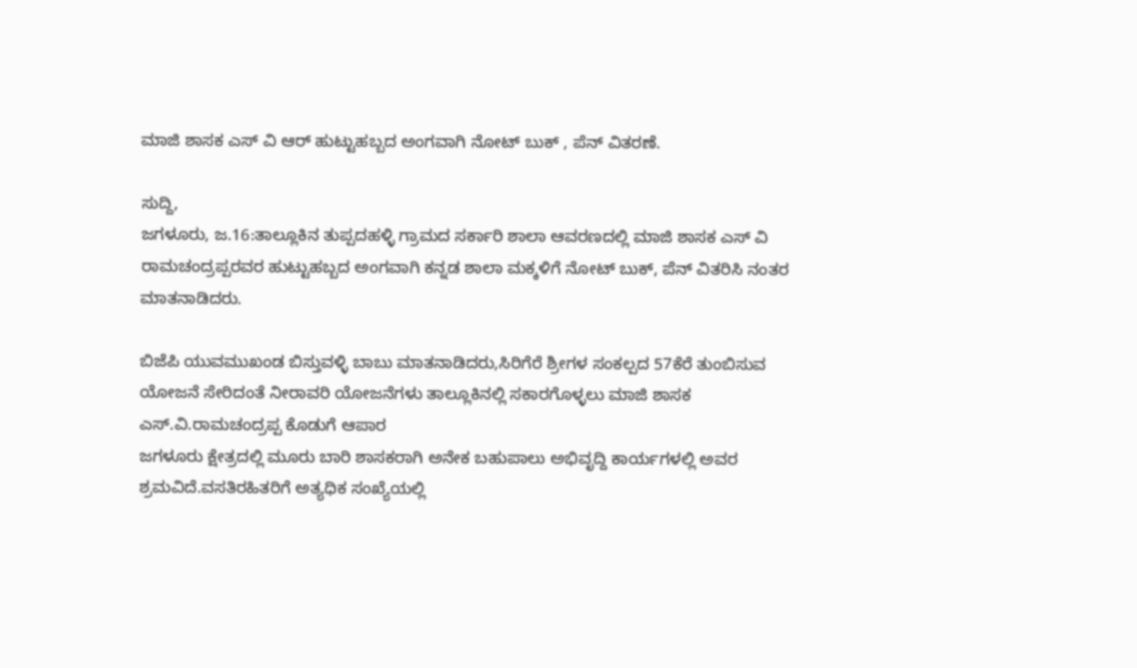ಮಾಜಿ ಶಾಸಕ ಎಸ್ ವಿ ಆರ್ ಹುಟ್ಟುಹಬ್ಬದ ಅಂಗವಾಗಿ ನೋಟ್ ಬುಕ್ , ಪೆನ್ ವಿತರಣೆ.

ಸುದ್ದಿ,
ಜಗಳೂರು, ಜ.16:ತಾಲ್ಲೂಕಿನ‌‌‌ ತುಪ್ಪದಹಳ್ಳಿ ಗ್ರಾಮದ ಸರ್ಕಾರಿ ಶಾಲಾ ಆವರಣದಲ್ಲಿ ಮಾಜಿ ಶಾಸಕ ಎಸ್ ವಿ ರಾಮಚಂದ್ರಪ್ಪರವರ ಹುಟ್ಟುಹಬ್ಬದ ಅಂಗವಾಗಿ ಕನ್ನಡ ಶಾಲಾ ಮಕ್ಕಳಿಗೆ ನೋಟ್ ಬುಕ್, ಪೆನ್ ವಿತರಿಸಿ ನಂತರ ಮಾತನಾಡಿದರು.

ಬಿಜೆಪಿ ಯುವಮುಖಂಡ ಬಿಸ್ತುವಳ್ಳಿ ಬಾಬು ಮಾತನಾಡಿದರು,ಸಿರಿಗೆರೆ ಶ್ರೀಗಳ ಸಂಕಲ್ಪದ 57ಕೆರೆ ತುಂಬಿಸುವ ಯೋಜನೆ ಸೇರಿದಂತೆ ನೀರಾವರಿ ಯೋಜನೆಗಳು ತಾಲ್ಲೂಕಿನಲ್ಲಿ ಸಕಾರಗೊಳ್ಳಲು ಮಾಜಿ ಶಾಸಕ ಎಸ್.ವಿ.ರಾಮಚಂದ್ರಪ್ಪ ಕೊಡುಗೆ ಆಪಾರ
ಜಗಳೂರು ಕ್ಷೇತ್ರದಲ್ಲಿ ಮೂರು ಬಾರಿ ಶಾಸಕರಾಗಿ ಅನೇಕ ಬಹುಪಾಲು ಅಭಿವೃದ್ದಿ ಕಾರ್ಯಗಳಲ್ಲಿ ಅವರ ಶ್ರಮವಿದೆ.ವಸತಿರಹಿತರಿಗೆ ಅತ್ಯಧಿಕ ಸಂಖ್ಯೆಯಲ್ಲಿ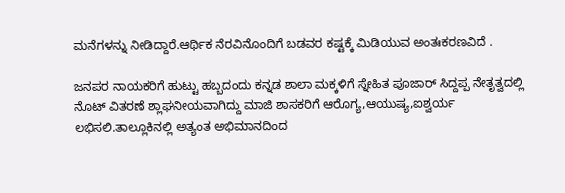ಮನೆಗಳನ್ನು ನೀಡಿದ್ದಾರೆ.ಆರ್ಥಿಕ ನೆರವಿನೊಂದಿಗೆ ಬಡವರ ಕಷ್ಟಕ್ಕೆ ಮಿಡಿಯುವ ಅಂತಃಕರಣವಿದೆ .

ಜನಪರ ನಾಯಕರಿಗೆ ಹುಟ್ಟು ಹಬ್ಬದಂದು ಕನ್ನಡ ಶಾಲಾ ಮಕ್ಕಳಿಗೆ ಸ್ನೇಹಿತ ಪೂಜಾರ್ ಸಿದ್ದಪ್ಪ ನೇತೃತ್ವದಲ್ಲಿ ನೊಟ್ ವಿತರಣೆ ಶ್ಲಾಘನೀಯವಾಗಿದ್ದು ಮಾಜಿ ಶಾಸಕರಿಗೆ ಆರೊಗ್ಯ,ಆಯುಷ್ಯ,ಐಶ್ವರ್ಯ ಲಭಿಸಲಿ.ತಾಲ್ಲೂಕಿನಲ್ಲಿ ಅತ್ಯಂತ ಅಭಿಮಾನದಿಂದ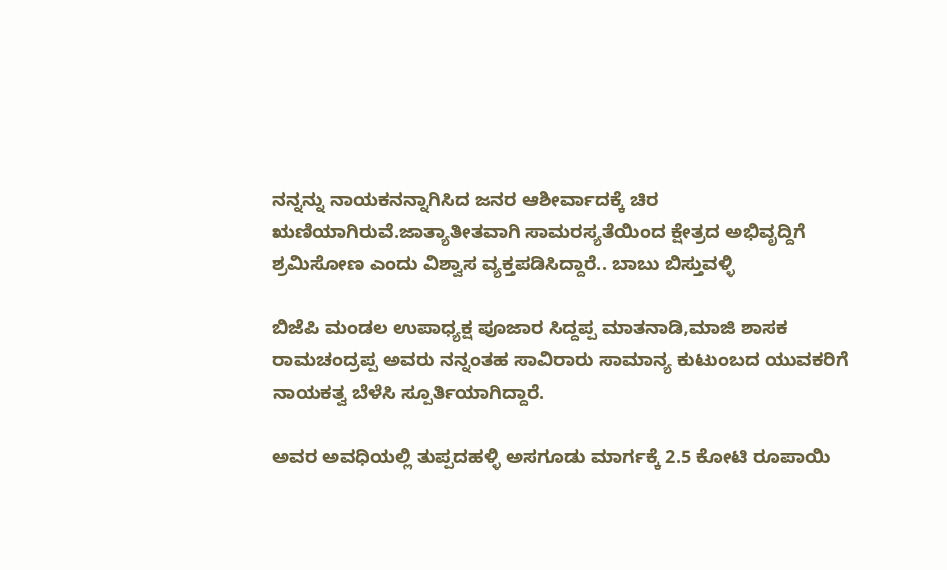ನನ್ನನ್ನು ನಾಯಕನನ್ನಾಗಿಸಿದ ಜನರ ಆಶೀರ್ವಾದಕ್ಕೆ ಚಿರ ಋಣಿಯಾಗಿರುವೆ.ಜಾತ್ಯಾತೀತವಾಗಿ ಸಾಮರಸ್ಯತೆಯಿಂದ ಕ್ಷೇತ್ರದ ಅಭಿವೃದ್ದಿಗೆ ಶ್ರಮಿಸೋಣ ಎಂದು ವಿಶ್ವಾಸ ವ್ಯಕ್ತಪಡಿಸಿದ್ದಾರೆ.. ಬಾಬು ಬಿಸ್ತುವಳ್ಳಿ

ಬಿಜೆಪಿ ಮಂಡಲ ಉಪಾಧ್ಯಕ್ಷ ಪೂಜಾರ ಸಿದ್ದಪ್ಪ ಮಾತನಾಡಿ,ಮಾಜಿ ಶಾಸಕ ರಾಮಚಂದ್ರಪ್ಪ ಅವರು ನನ್ನಂತಹ ಸಾವಿರಾರು ಸಾಮಾನ್ಯ ಕುಟುಂಬದ ಯುವಕರಿಗೆ ನಾಯಕತ್ವ ಬೆಳೆಸಿ ಸ್ಪೂರ್ತಿಯಾಗಿದ್ದಾರೆ.

ಅವರ ಅವಧಿಯಲ್ಲಿ ತುಪ್ಪದಹಳ್ಳಿ ಅಸಗೂಡು ಮಾರ್ಗಕ್ಕೆ 2.5 ಕೋಟಿ ರೂಪಾಯಿ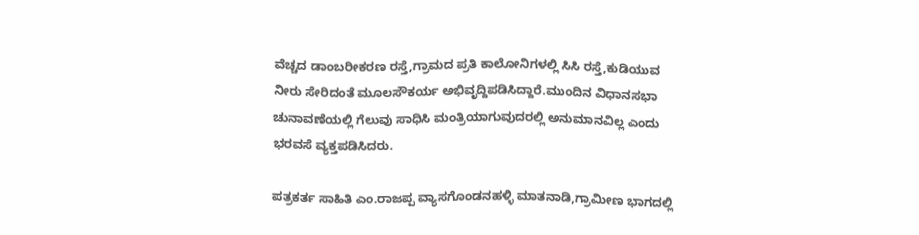ವೆಚ್ಚದ ಡಾಂಬರೀಕರಣ ರಸ್ತೆ,ಗ್ರಾಮದ ಪ್ರತಿ ಕಾಲೋನಿಗಳಲ್ಲಿ ಸಿಸಿ ರಸ್ತೆ,ಕುಡಿಯುವ ನೀರು ಸೇರಿದಂತೆ ಮೂಲಸೌಕರ್ಯ ಅಭಿವೃದ್ದಿಪಡಿಸಿದ್ದಾರೆ.ಮುಂದಿನ ವಿಧಾನಸಭಾ ಚುನಾವಣೆಯಲ್ಲಿ ಗೆಲುವು ಸಾಧಿಸಿ ಮಂತ್ರಿಯಾಗುವುದರಲ್ಲಿ ಅನುಮಾನವಿಲ್ಲ ಎಂದು ಭರವಸೆ ವ್ಯಕ್ತಪಡಿಸಿದರು.

ಪತ್ರಕರ್ತ ಸಾಹಿತಿ ಎಂ.ರಾಜಪ್ಪ ವ್ಯಾಸಗೊಂಡನಹಳ್ಳಿ ಮಾತನಾಡಿ,ಗ್ರಾಮೀಣ ಭಾಗದಲ್ಲಿ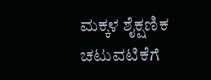ಮಕ್ಕಳ ಶೈಕ್ಷಣಿಕ ಚಟುವಟಿಕೆಗೆ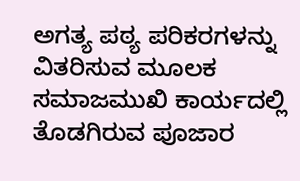ಅಗತ್ಯ ಪಠ್ಯ ಪರಿಕರಗಳನ್ನು ವಿತರಿಸುವ ಮೂಲಕ ಸಮಾಜಮುಖಿ ಕಾರ್ಯದಲ್ಲಿ ತೊಡಗಿರುವ ಪೂಜಾರ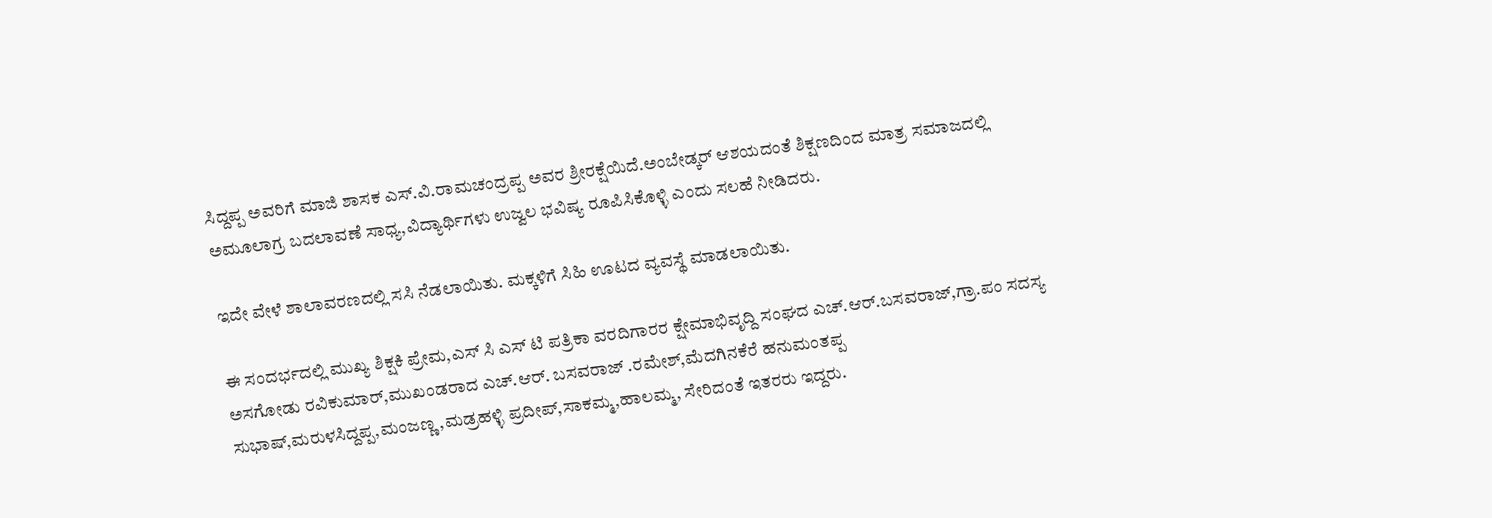ಸಿದ್ದಪ್ಪ ಅವರಿಗೆ ಮಾಜಿ ಶಾಸಕ ಎಸ್.ವಿ‌.ರಾಮಚಂದ್ರಪ್ಪ ಅವರ ಶ್ರೀ‌ರಕ್ಷೆಯಿದೆ.ಅಂಬೇಡ್ಕರ್ ಆಶಯದಂತೆ ಶಿಕ್ಷಣದಿಂದ ಮಾತ್ರ ಸಮಾಜದಲ್ಲಿ ಅಮೂಲಾಗ್ರ ಬದಲಾವಣೆ ಸಾಧ್ಯ,ವಿದ್ಯಾರ್ಥಿಗಳು ಉಜ್ವಲ ಭವಿಷ್ಯ ರೂಪಿಸಿಕೊಳ್ಳಿ ಎಂದು ಸಲಹೆ ನೀಡಿದರು.

ಇದೇ ವೇಳೆ ಶಾಲಾವರಣದಲ್ಲಿ ಸಸಿ ನೆಡಲಾಯಿತು. ಮಕ್ಕಳಿಗೆ ಸಿಹಿ ಊಟದ ವ್ಯವಸ್ಥೆ ಮಾಡಲಾಯಿತು.

ಈ ಸಂದರ್ಭದಲ್ಲಿ ಮುಖ್ಯ ಶಿಕ್ಷಕಿ ಪ್ರೇಮ,ಎಸ್ ಸಿ ಎಸ್ ಟಿ ಪತ್ರಿಕಾ ವರದಿಗಾರರ ಕ್ಷೇಮಾಭಿವೃದ್ದಿ ಸಂಘದ ಎಚ್.ಆರ್.ಬಸವರಾಜ್,ಗ್ರಾ.ಪಂ ಸದಸ್ಯ ಅಸಗೋಡು ರವಿಕುಮಾರ್,ಮುಖಂಡರಾದ ಎಚ್.ಆರ್. ಬಸವರಾಜ್ .ರಮೇಶ್,ಮೆದಗಿನಕೆರೆ ಹನುಮಂತಪ್ಪ ಸುಭಾಷ್,ಮರುಳಸಿದ್ದಪ್ಪ,ಮಂಜಣ್ಣ,ಮಡ್ರಹಳ್ಳಿ ಪ್ರದೀಪ್,ಸಾಕಮ್ಮ,ಹಾಲಮ್ಮ, ಸೇರಿದಂತೆ ಇತರರು ಇದ್ದರು.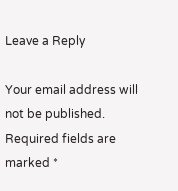Leave a Reply

Your email address will not be published. Required fields are marked *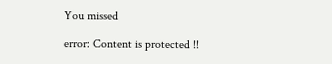You missed

error: Content is protected !!